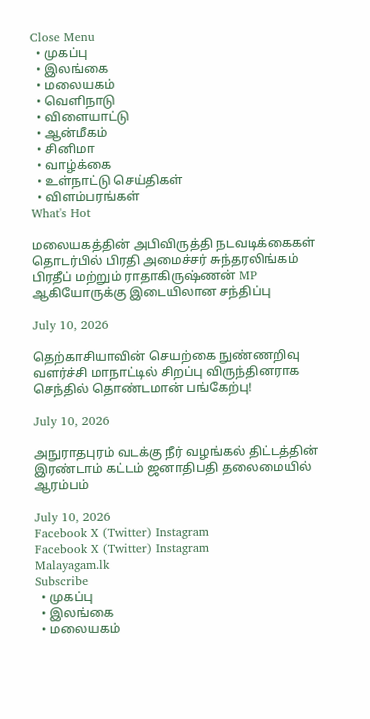Close Menu
  • முகப்பு
  • இலங்கை
  • மலையகம்
  • வெளிநாடு
  • விளையாட்டு
  • ஆன்மீகம்
  • சினிமா
  • வாழ்க்கை
  • உள்நாட்டு செய்திகள்
  • விளம்பரங்கள்
What's Hot

மலையகத்தின் அபிவிருத்தி நடவடிக்கைகள் தொடர்பில் பிரதி அமைச்சர் சுந்தரலிங்கம் பிரதீப் மற்றும் ராதாகிருஷ்ணன் MP ஆகியோருக்கு இடையிலான சந்திப்பு

July 10, 2026

தெற்காசியாவின் செயற்கை நுண்ணறிவு வளர்ச்சி மாநாட்டில் சிறப்பு விருந்தினராக செந்தில் தொண்டமான் பங்கேற்பு!

July 10, 2026

அநுராதபுரம் வடக்கு நீர் வழங்கல் திட்டத்தின் இரண்டாம் கட்டம் ஜனாதிபதி தலைமையில் ஆரம்பம்

July 10, 2026
Facebook X (Twitter) Instagram
Facebook X (Twitter) Instagram
Malayagam.lk
Subscribe
  • முகப்பு
  • இலங்கை
  • மலையகம்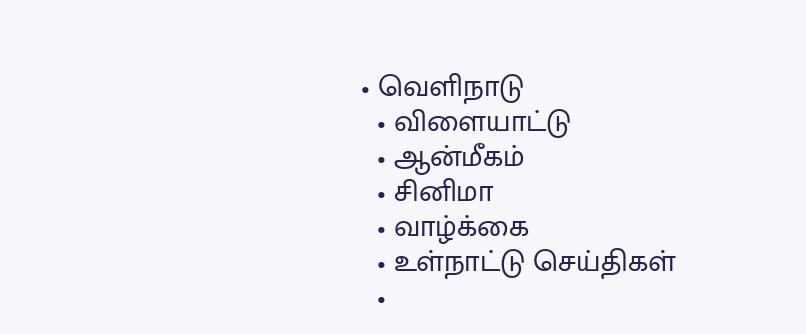• வெளிநாடு
  • விளையாட்டு
  • ஆன்மீகம்
  • சினிமா
  • வாழ்க்கை
  • உள்நாட்டு செய்திகள்
  •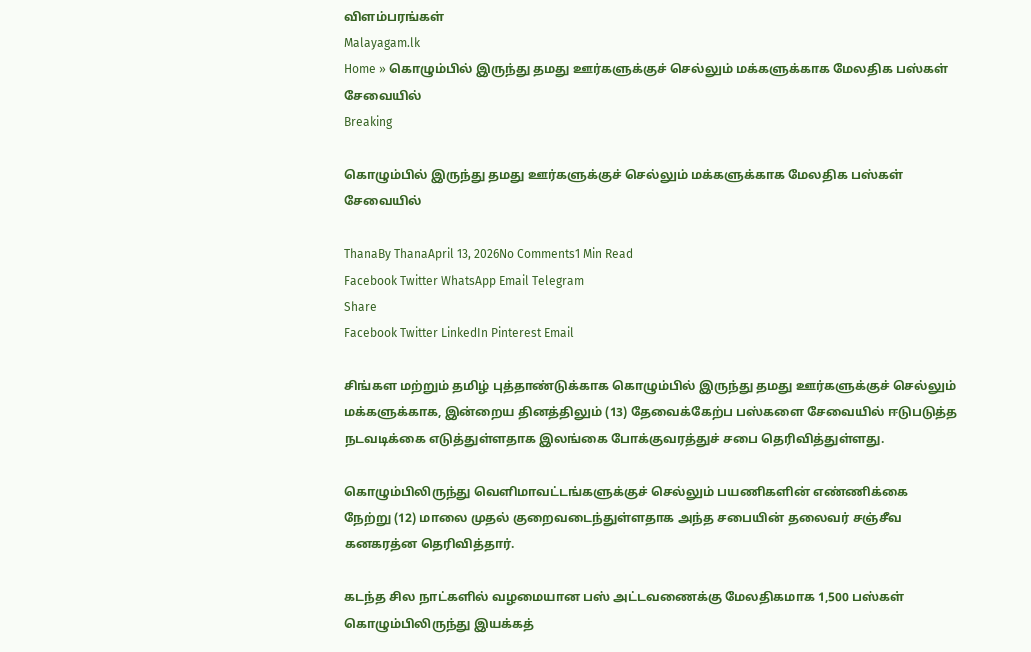விளம்பரங்கள்
Malayagam.lk
Home » கொழும்பில் இருந்து தமது ஊர்களுக்குச் செல்லும் மக்களுக்காக மேலதிக பஸ்கள் சேவையில்
Breaking

கொழும்பில் இருந்து தமது ஊர்களுக்குச் செல்லும் மக்களுக்காக மேலதிக பஸ்கள் சேவையில்

ThanaBy ThanaApril 13, 2026No Comments1 Min Read
Facebook Twitter WhatsApp Email Telegram
Share
Facebook Twitter LinkedIn Pinterest Email

சிங்கள மற்றும் தமிழ் புத்தாண்டுக்காக கொழும்பில் இருந்து தமது ஊர்களுக்குச் செல்லும் மக்களுக்காக, இன்றைய தினத்திலும் (13) தேவைக்கேற்ப பஸ்களை சேவையில் ஈடுபடுத்த நடவடிக்கை எடுத்துள்ளதாக இலங்கை போக்குவரத்துச் சபை தெரிவித்துள்ளது.

கொழும்பிலிருந்து வெளிமாவட்டங்களுக்குச் செல்லும் பயணிகளின் எண்ணிக்கை நேற்று (12) மாலை முதல் குறைவடைந்துள்ளதாக அந்த சபையின் தலைவர் சஞ்சீவ கனகரத்ன தெரிவித்தார்.

கடந்த சில நாட்களில் வழமையான பஸ் அட்டவணைக்கு மேலதிகமாக 1,500 பஸ்கள் கொழும்பிலிருந்து இயக்கத்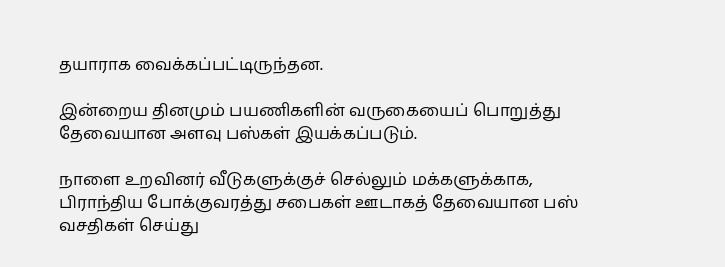தயாராக வைக்கப்பட்டிருந்தன.

இன்றைய தினமும் பயணிகளின் வருகையைப் பொறுத்து தேவையான அளவு பஸ்கள் இயக்கப்படும்.

நாளை உறவினர் வீடுகளுக்குச் செல்லும் மக்களுக்காக, பிராந்திய போக்குவரத்து சபைகள் ஊடாகத் தேவையான பஸ் வசதிகள் செய்து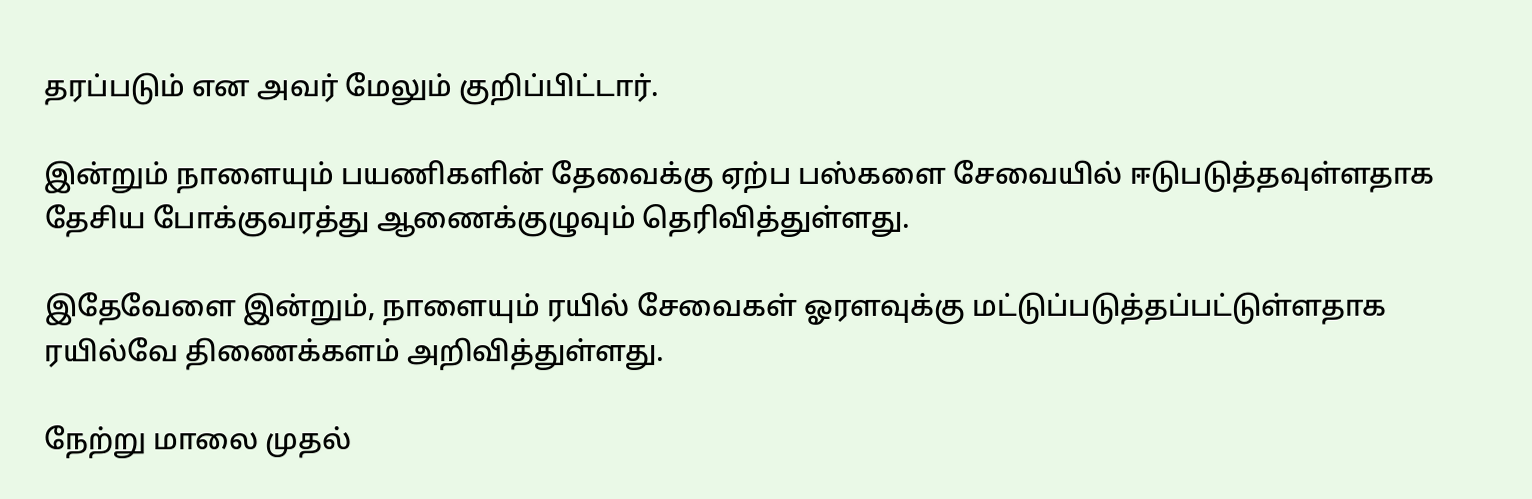தரப்படும் என அவர் மேலும் குறிப்பிட்டார்.

இன்றும் நாளையும் பயணிகளின் தேவைக்கு ஏற்ப பஸ்களை சேவையில் ஈடுபடுத்தவுள்ளதாக தேசிய போக்குவரத்து ஆணைக்குழுவும் தெரிவித்துள்ளது.

இதேவேளை இன்றும், நாளையும் ரயில் சேவைகள் ஓரளவுக்கு மட்டுப்படுத்தப்பட்டுள்ளதாக ரயில்வே திணைக்களம் அறிவித்துள்ளது.

நேற்று மாலை முதல்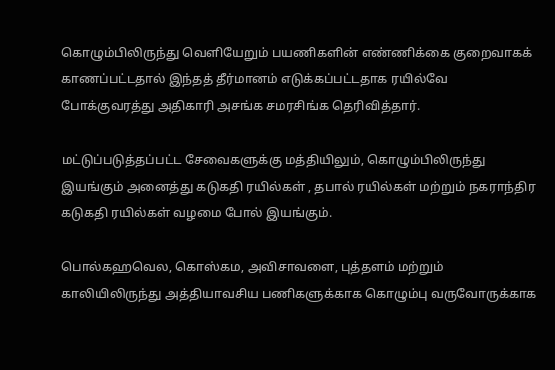கொழும்பிலிருந்து வெளியேறும் பயணிகளின் எண்ணிக்கை குறைவாகக் காணப்பட்டதால் இந்தத் தீர்மானம் எடுக்கப்பட்டதாக ரயில்வே போக்குவரத்து அதிகாரி அசங்க சமரசிங்க தெரிவித்தார்.

மட்டுப்படுத்தப்பட்ட சேவைகளுக்கு மத்தியிலும், கொழும்பிலிருந்து இயங்கும் அனைத்து கடுகதி ரயில்கள் , தபால் ரயில்கள் மற்றும் நகராந்திர கடுகதி ரயில்கள் வழமை போல் இயங்கும்.

பொல்கஹவெல, கொஸ்கம, அவிசாவளை, புத்தளம் மற்றும் காலியிலிருந்து அத்தியாவசிய பணிகளுக்காக கொழும்பு வருவோருக்காக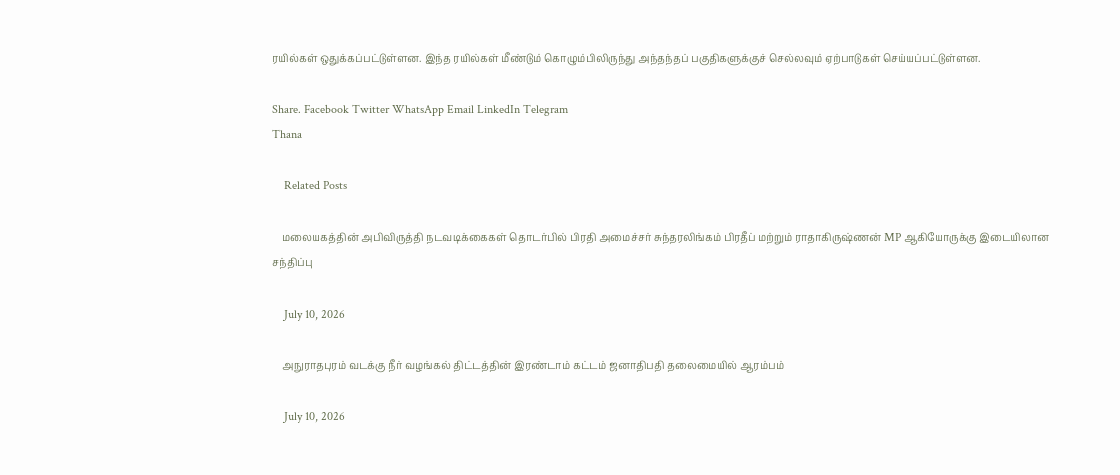ரயில்கள் ஒதுக்கப்பட்டுள்ளன. இந்த ரயில்கள் மீண்டும் கொழும்பிலிருந்து அந்தந்தப் பகுதிகளுக்குச் செல்லவும் ஏற்பாடுகள் செய்யப்பட்டுள்ளன.

Share. Facebook Twitter WhatsApp Email LinkedIn Telegram
Thana

    Related Posts

    மலையகத்தின் அபிவிருத்தி நடவடிக்கைகள் தொடர்பில் பிரதி அமைச்சர் சுந்தரலிங்கம் பிரதீப் மற்றும் ராதாகிருஷ்ணன் MP ஆகியோருக்கு இடையிலான சந்திப்பு

    July 10, 2026

    அநுராதபுரம் வடக்கு நீர் வழங்கல் திட்டத்தின் இரண்டாம் கட்டம் ஜனாதிபதி தலைமையில் ஆரம்பம்

    July 10, 2026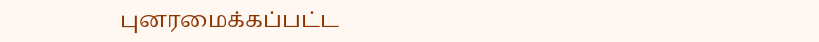புனரமைக்கப்பட்ட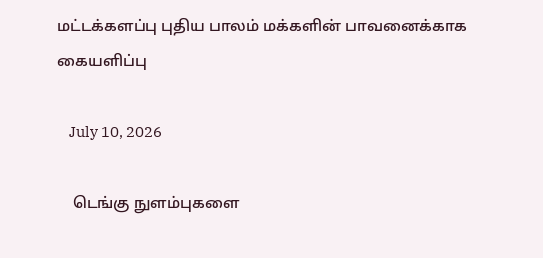மட்டக்களப்பு புதிய பாலம் மக்களின் பாவனைக்காக கையளிப்பு

    July 10, 2026

    டெங்கு நுளம்புகளை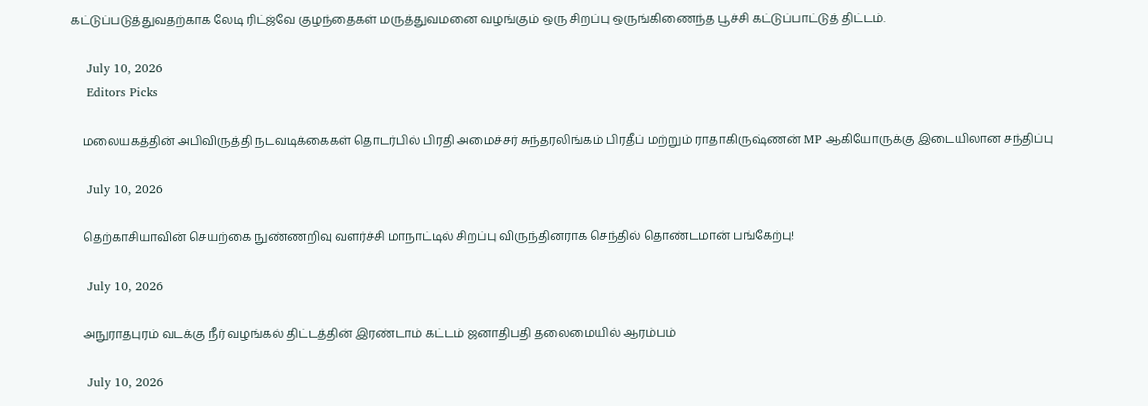கட்டுப்படுத்துவதற்காக லேடி ரிட்ஜ்வே குழந்தைகள் மருத்துவமனை வழங்கும் ஒரு சிறப்பு ஒருங்கிணைந்த பூச்சி கட்டுப்பாட்டுத் திட்டம்.

    July 10, 2026
    Editors Picks

    மலையகத்தின் அபிவிருத்தி நடவடிக்கைகள் தொடர்பில் பிரதி அமைச்சர் சுந்தரலிங்கம் பிரதீப் மற்றும் ராதாகிருஷ்ணன் MP ஆகியோருக்கு இடையிலான சந்திப்பு

    July 10, 2026

    தெற்காசியாவின் செயற்கை நுண்ணறிவு வளர்ச்சி மாநாட்டில் சிறப்பு விருந்தினராக செந்தில் தொண்டமான் பங்கேற்பு!

    July 10, 2026

    அநுராதபுரம் வடக்கு நீர் வழங்கல் திட்டத்தின் இரண்டாம் கட்டம் ஜனாதிபதி தலைமையில் ஆரம்பம்

    July 10, 2026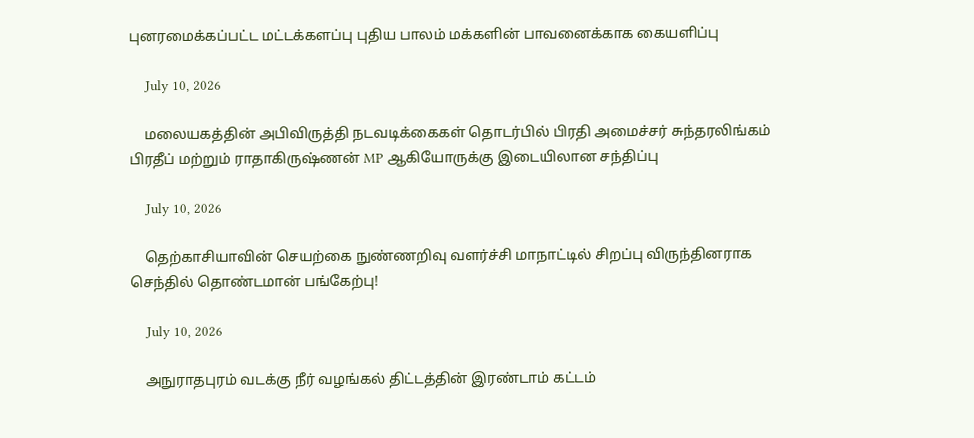புனரமைக்கப்பட்ட மட்டக்களப்பு புதிய பாலம் மக்களின் பாவனைக்காக கையளிப்பு

    July 10, 2026

    மலையகத்தின் அபிவிருத்தி நடவடிக்கைகள் தொடர்பில் பிரதி அமைச்சர் சுந்தரலிங்கம் பிரதீப் மற்றும் ராதாகிருஷ்ணன் MP ஆகியோருக்கு இடையிலான சந்திப்பு

    July 10, 2026

    தெற்காசியாவின் செயற்கை நுண்ணறிவு வளர்ச்சி மாநாட்டில் சிறப்பு விருந்தினராக செந்தில் தொண்டமான் பங்கேற்பு!

    July 10, 2026

    அநுராதபுரம் வடக்கு நீர் வழங்கல் திட்டத்தின் இரண்டாம் கட்டம்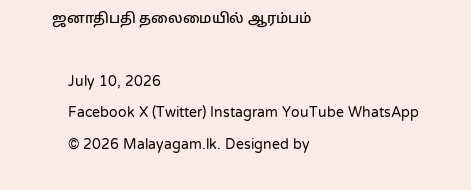ஜனாதிபதி தலைமையில் ஆரம்பம்

    July 10, 2026
    Facebook X (Twitter) Instagram YouTube WhatsApp
    © 2026 Malayagam.lk. Designed by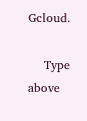Gcloud.

    Type above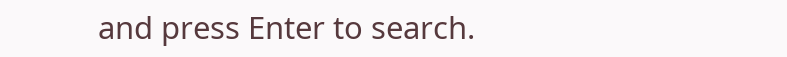and press Enter to search.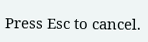Press Esc to cancel.